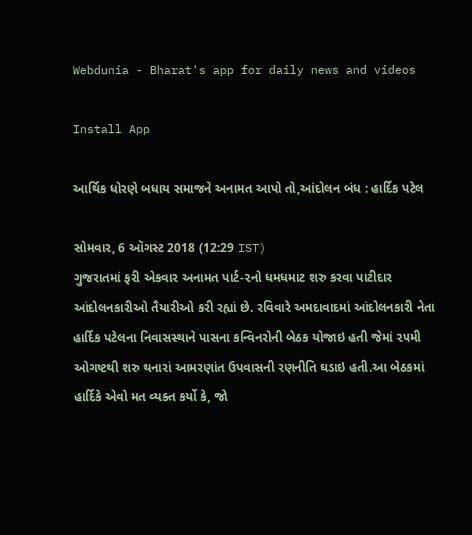Webdunia - Bharat's app for daily news and videos

Install App

આર્થિક ધોરણે બધાય સમાજને અનામત આપો તો,આંદોલન બંધ : હાર્દિક પટેલ

સોમવાર, 6 ઑગસ્ટ 2018 (12:29 IST)
ગુજરાતમાં ફરી એકવાર અનામત પાર્ટ-૨નો ધમધમાટ શરુ કરવા પાટીદાર આંદોલનકારીઓ તૈયારીઓ કરી રહ્યાં છે. રવિવારે અમદાવાદમાં આંદોલનકારી નેતા હાર્દિક પટેલના નિવાસસ્થાને પાસના કન્વિનરોની બેઠક યોજાઇ હતી જેમાં ૨૫મી ઓગષ્ટથી શરુ થનારાં આમરણાંત ઉપવાસની રણનીતિ ઘડાઇ હતી.આ બેઠકમાં હાર્દિકે એવો મત વ્યક્ત કર્યો કે, જો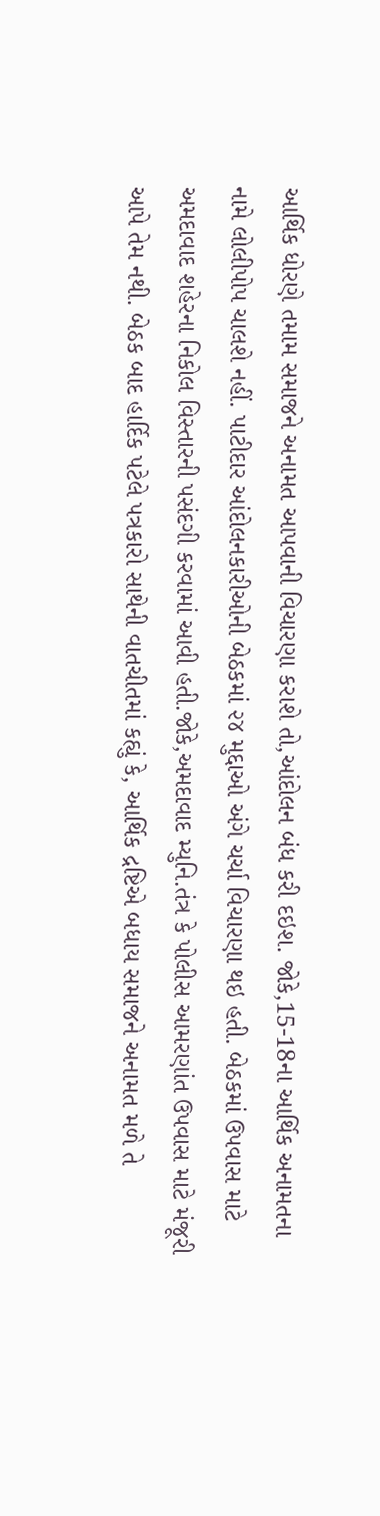આર્થિક ધોરણે તમામ સમાજને અનામત આપવાની વિચારણા કરાશે તો,આંદોલન બંધ કરી દઇશ. જોકે,15-18ના આર્થિક અનામતના નામે લોલીપોપ ચાલશે નહીં. પાટીદાર આંદોલનકારીઓની બેઠકમાં ૨૪ મુદ્દાઓ અંગે ચર્ચા વિચારણા થઇ હતી. બેઠકમાં ઉપવાસ માટે અમદાવાદ શહેરના નિકોલ વિસ્તારની પસંદગી કરવામાં આવી હતી.જોકે,અમદાવાદ મ્યુનિ.તંત્ર કે પોલીસ આમરણાંત ઉપવાસ માટે મંજૂરી આપે તેમ નથી. બેઠક બાદ હાર્દિક પટેલે પત્રકારો સાથેની વાતચીતમાં કહ્યું કે, આર્થિક દ્રષ્ટિએ બધાય સમાજને અનામત મળે તે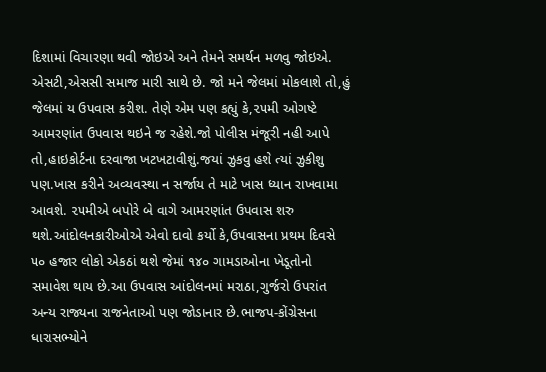દિશામાં વિચારણા થવી જોઇએ અને તેમને સમર્થન મળવુ જોઇએ. એસટી,એસસી સમાજ મારી સાથે છે. જો મને જેલમાં મોકલાશે તો,હું જેલમાં ય ઉપવાસ કરીશ. તેણે એમ પણ કહ્યું કે,૨૫મી ઓગષ્ટે આમરણાંત ઉપવાસ થઇને જ રહેશે.જો પોલીસ મંજૂરી નહી આપે તો,હાઇકોર્ટના દરવાજા ખટખટાવીશું.જયાં ઝુકવુ હશે ત્યાં ઝુકીશુ પણ.ખાસ કરીને અવ્યવસ્થા ન સર્જાય તે માટે ખાસ ધ્યાન રાખવામા આવશે. ૨૫મીએ બપોરે બે વાગે આમરણાંત ઉપવાસ શરુ થશે.આંદોલનકારીઓએ એવો દાવો કર્યો કે,ઉપવાસના પ્રથમ દિવસે ૫૦ હજાર લોકો એકઠાં થશે જેમાં ૧૪૦ ગામડાઓના ખેડૂતોનો સમાવેશ થાય છે.આ ઉપવાસ આંદોલનમાં મરાઠા,ગુર્જરો ઉપરાંત અન્ય રાજ્યના રાજનેતાઓ પણ જોડાનાર છે.ભાજપ-કોંગ્રેસના ધારાસભ્યોને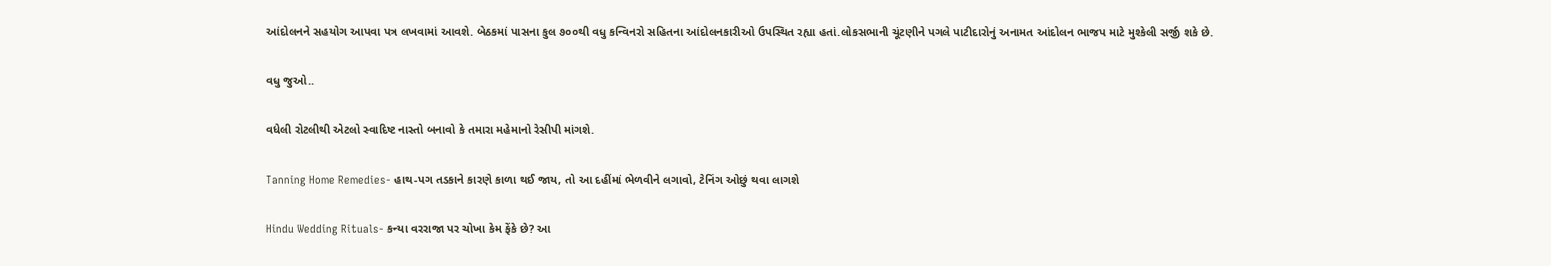આંદોલનને સહયોગ આપવા પત્ર લખવામાં આવશે. બેઠકમાં પાસના કુલ ૭૦૦થી વધુ કન્વિનરો સહિતના આંદોલનકારીઓ ઉપસ્થિત રહ્યા હતાં.લોકસભાની ચૂંટણીને પગલે પાટીદારોનું અનામત આંદોલન ભાજપ માટે મુશ્કેલી સર્જી શકે છે.

વધુ જુઓ..

વધેલી રોટલીથી એટલો સ્વાદિષ્ટ નાસ્તો બનાવો કે તમારા મહેમાનો રેસીપી માંગશે.

Tanning Home Remedies- હાથ-પગ તડકાને કારણે કાળા થઈ જાય, તો આ દહીંમાં ભેળવીને લગાવો, ટેનિંગ ઓછું થવા લાગશે

Hindu Wedding Rituals- કન્યા વરરાજા પર ચોખા કેમ ફેંકે છે? આ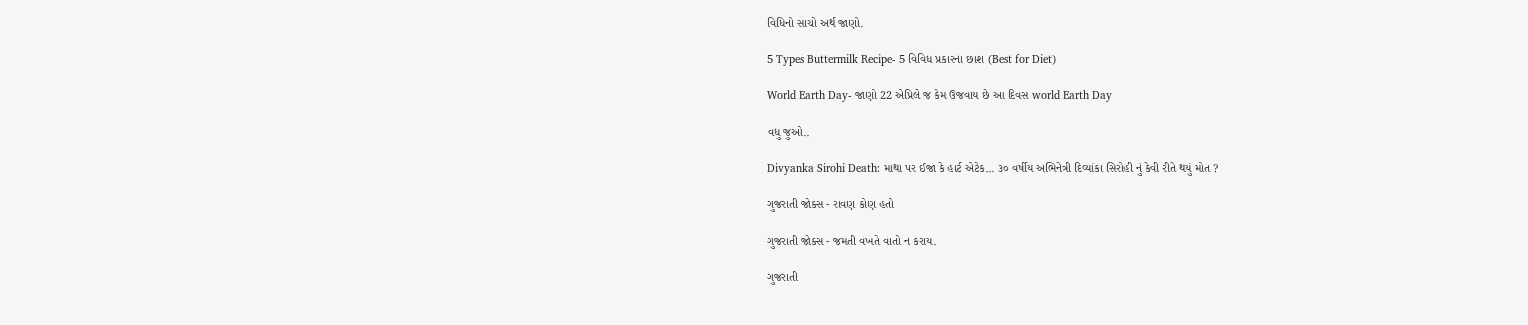વિધિનો સાચો અર્થ જાણો.

5 Types Buttermilk Recipe- 5 વિવિધ પ્રકારના છાશ (Best for Diet)

World Earth Day- જાણો 22 એપ્રિલે જ કેમ ઉજવાય છે આ દિવસ world Earth Day

વધુ જુઓ..

Divyanka Sirohi Death: માથા પર ઈજા કે હાર્ટ એટેક... ૩૦ વર્ષીય અભિનેત્રી દિવ્યાંકા સિરોહી નું કેવી રીતે થયું મોત ?

ગુજરાતી જોક્સ - રાવણ કોણ હતો

ગુજરાતી જોક્સ - જમતી વખતે વાતો ન કરાય.

ગુજરાતી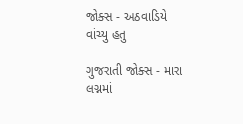જોક્સ - અઠવાડિયે વાંચ્યુ હતુ

ગુજરાતી જોક્સ - મારા લગ્નમાં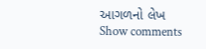આગળનો લેખ
Show comments